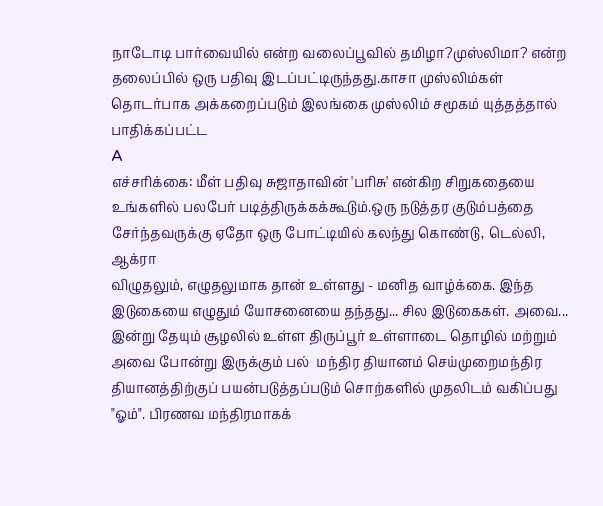நாடோடி பார்வையில் என்ற வலைப்பூவில் தமிழா?முஸ்லிமா? என்ற தலைப்பில் ஒரு பதிவு இடப்பட்டிருந்தது.காசா முஸ்லிம்கள் தொடர்பாக அக்கறைப்படும் இலங்கை முஸ்லிம் சமூகம் யுத்தத்தால் பாதிக்கப்பட்ட
A
எச்சரிக்கை: மீள் பதிவு சுஜாதாவின் 'பரிசு' என்கிற சிறுகதையை உங்களில் பலபேர் படித்திருக்கக்கூடும்.ஒரு நடுத்தர குடும்பத்தை சேர்ந்தவருக்கு ஏதோ ஒரு போட்டியில் கலந்து கொண்டு, டெல்லி, ஆக்ரா
விழுதலும், எழுதலுமாக தான் உள்ளது - மனித வாழ்க்கை. இந்த இடுகையை எழுதும் யோசனையை தந்தது... சில இடுகைகள். அவை... இன்று தேயும் சூழலில் உள்ள திருப்பூர் உள்ளாடை தொழில் மற்றும் அவை போன்று இருக்கும் பல்  மந்திர தியானம் செய்முறைமந்திர தியானத்திற்குப் பயன்படுத்தப்படும் சொற்களில் முதலிடம் வகிப்பது "ஓம்". பிரணவ மந்திரமாகக்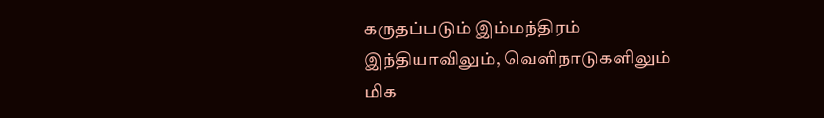கருதப்படும் இம்மந்திரம் இந்தியாவிலும், வெளிநாடுகளிலும் மிக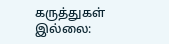கருத்துகள் இல்லை: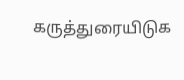கருத்துரையிடுக